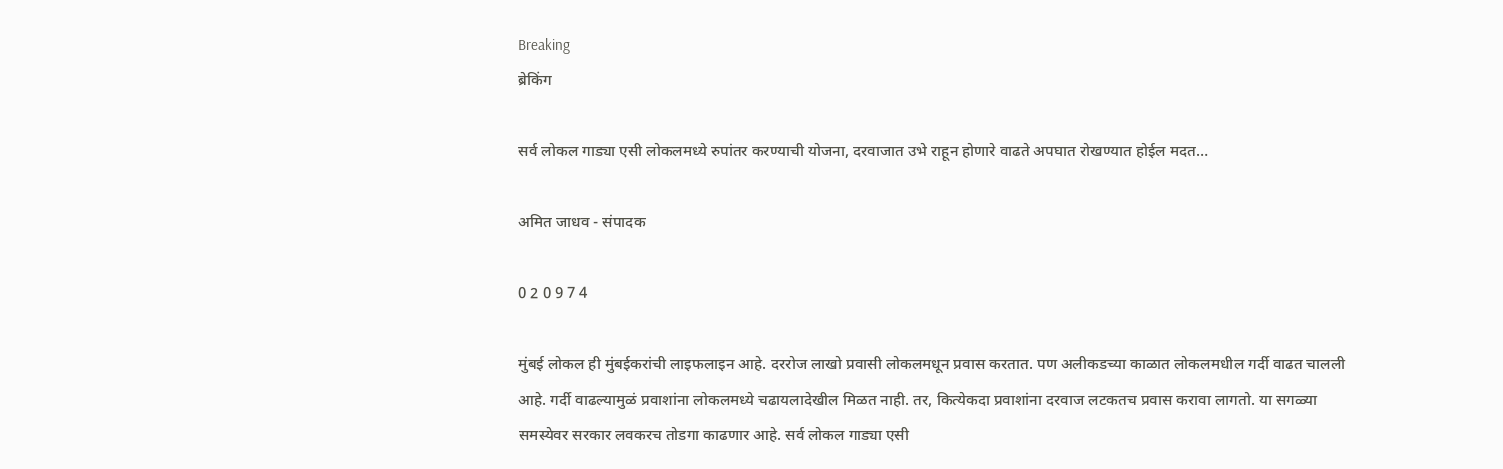Breaking
ब्रेकिंग

सर्व लोकल गाड्या एसी लोकलमध्ये रुपांतर करण्याची योजना, दरवाजात उभे राहून होणारे वाढते अपघात रोखण्यात होईल मदत…

अमित जाधव - संपादक

0 2 0 9 7 4

मुंबई लोकल ही मुंबईकरांची लाइफलाइन आहे. दररोज लाखो प्रवासी लोकलमधून प्रवास करतात. पण अलीकडच्या काळात लोकलमधील गर्दी वाढत चालली आहे. गर्दी वाढल्यामुळं प्रवाशांना लोकलमध्ये चढायलादेखील मिळत नाही. तर, कित्येकदा प्रवाशांना दरवाज लटकतच प्रवास करावा लागतो. या सगळ्या समस्येवर सरकार लवकरच तोडगा काढणार आहे. सर्व लोकल गाड्या एसी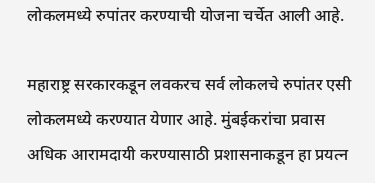लोकलमध्ये रुपांतर करण्याची योजना चर्चेत आली आहे.

महाराष्ट्र सरकारकडून लवकरच सर्व लोकलचे रुपांतर एसी लोकलमध्ये करण्यात येणार आहे. मुंबईकरांचा प्रवास अधिक आरामदायी करण्यासाठी प्रशासनाकडून हा प्रयत्न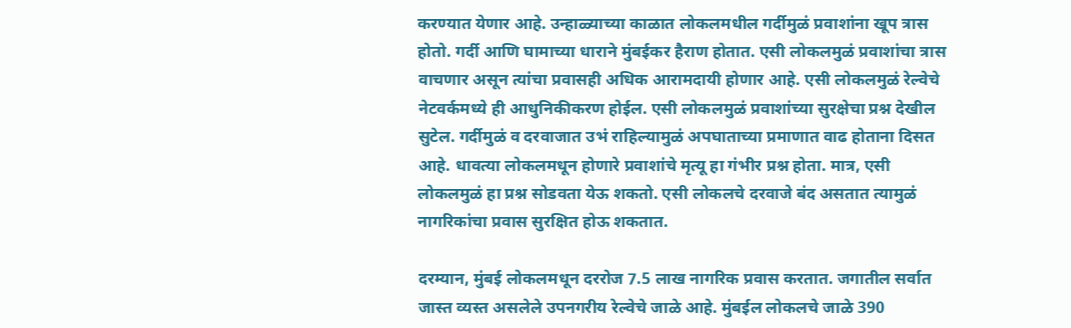करण्यात येणार आहे. उन्हाळ्याच्या काळात लोकलमधील गर्दीमुळं प्रवाशांना खूप त्रास होतो. गर्दी आणि घामाच्या धाराने मुंबईकर हैराण होतात. एसी लोकलमुळं प्रवाशांचा त्रास वाचणार असून त्यांचा प्रवासही अधिक आरामदायी होणार आहे. एसी लोकलमुळं रेल्वेचे नेटवर्कमध्ये ही आधुनिकीकरण होईल. एसी लोकलमुळं प्रवाशांच्या सुरक्षेचा प्रश्न देखील सुटेल. गर्दीमुळं व दरवाजात उभं राहिल्यामुळं अपघाताच्या प्रमाणात वाढ होताना दिसत आहे. धावत्या लोकलमधून होणारे प्रवाशांचे मृत्यू हा गंभीर प्रश्न होता. मात्र, एसी लोकलमुळं हा प्रश्न सोडवता येऊ शकतो. एसी लोकलचे दरवाजे बंद असतात त्यामुळं नागरिकांचा प्रवास सुरक्षित होऊ शकतात.

दरम्यान, मुंबई लोकलमधून दररोज 7.5 लाख नागरिक प्रवास करतात. जगातील सर्वात जास्त व्यस्त असलेले उपनगरीय रेल्वेचे जाळे आहे. मुंबईल लोकलचे जाळे 390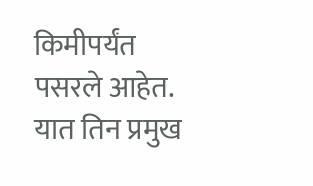किमीपर्यंत पसरले आहेत. यात तिन प्रमुख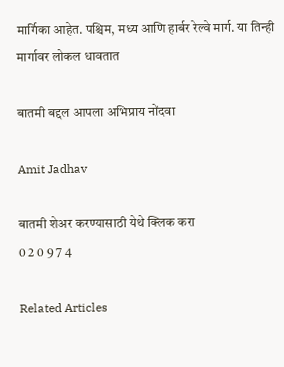मार्गिका आहेत. पश्चिम, मध्य आणि हार्बर रेल्वे मार्ग. या तिन्ही मार्गावर लोकल धावतात

बातमी बद्दल आपला अभिप्राय नोंदवा

Amit Jadhav

बातमी शेअर करण्यासाठी येथे क्लिक करा
0 2 0 9 7 4

Related Articles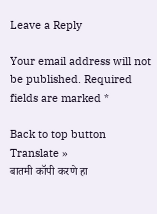Leave a Reply

Your email address will not be published. Required fields are marked *

Back to top button
Translate »
बातमी कॉपी करणे हा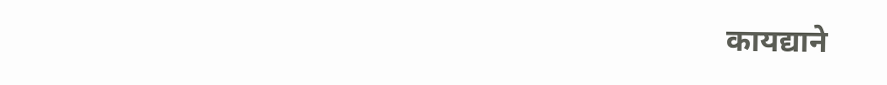कायद्याने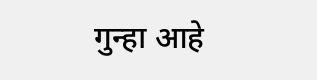गुन्हा आहे